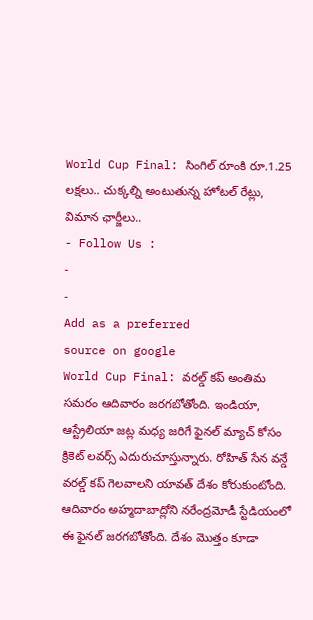World Cup Final: సింగిల్ రూంకి రూ.1.25 లక్షలు.. చుక్కల్ని అంటుతున్న హోటల్ రేట్లు, విమాన ఛార్జీలు..
- Follow Us :
-
-
Add as a preferred
source on google
World Cup Final: వరల్డ్ కప్ అంతిమ సమరం ఆదివారం జరగబోతోంది. ఇండియా, ఆస్ట్రేలియా జట్ల మధ్య జరిగే ఫైనల్ మ్యాచ్ కోసం క్రికెట్ లవర్స్ ఎదురుచూస్తున్నారు. రోహిత్ సేన వన్డే వరల్డ్ కప్ గెలవాలని యావత్ దేశం కోరుకుంటోంది. ఆదివారం అహ్మదాబాద్లోని నరేంద్రమోడీ స్టేడియంలో ఈ ఫైనల్ జరగబోతోంది. దేశం మొత్తం కూడా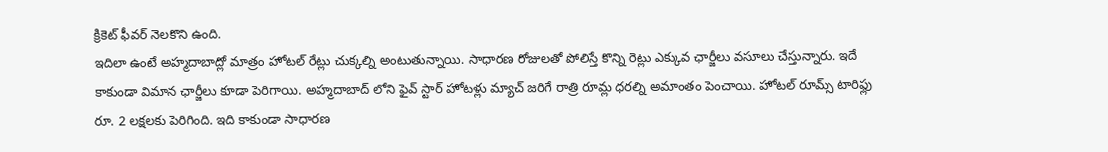క్రికెట్ ఫీవర్ నెలకొని ఉంది.
ఇదిలా ఉంటే అహ్మదాబాద్లో మాత్రం హోటల్ రేట్లు చుక్కల్ని అంటుతున్నాయి. సాధారణ రోజులతో పోలిస్తే కొన్ని రెట్లు ఎక్కువ ఛార్జీలు వసూలు చేస్తున్నారు. ఇదే కాకుండా విమాన ఛార్జీలు కూడా పెరిగాయి. అహ్మదాబాద్ లోని ఫైవ్ స్టార్ హోటళ్లు మ్యాచ్ జరిగే రాత్రి రూమ్ల ధరల్ని అమాంతం పెంచాయి. హోటల్ రూమ్స్ టారిఫ్లు రూ. 2 లక్షలకు పెరిగింది. ఇది కాకుండా సాధారణ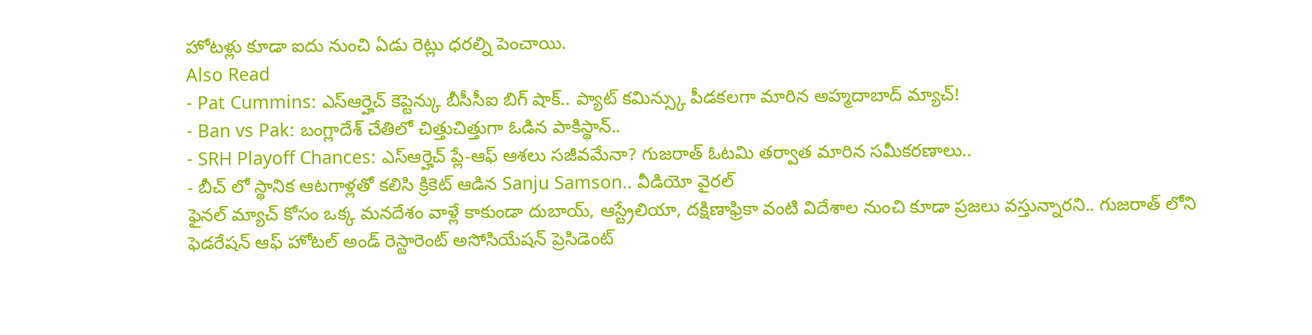హోటళ్లు కూడా ఐదు నుంచి ఏడు రెట్లు ధరల్ని పెంచాయి.
Also Read
- Pat Cummins: ఎస్ఆర్హెచ్ కెప్టెన్కు బీసీసీఐ బిగ్ షాక్.. ప్యాట్ కమిన్స్కు పీడకలగా మారిన అహ్మదాబాద్ మ్యాచ్!
- Ban vs Pak: బంగ్లాదేశ్ చేతిలో చిత్తుచిత్తుగా ఓడిన పాకిస్థాన్..
- SRH Playoff Chances: ఎస్ఆర్హెచ్ ప్లే-ఆఫ్ ఆశలు సజీవమేనా? గుజరాత్ ఓటమి తర్వాత మారిన సమీకరణాలు..
- బీచ్ లో స్థానిక ఆటగాళ్లతో కలిసి క్రికెట్ ఆడిన Sanju Samson.. వీడియో వైరల్
ఫైనల్ మ్యాచ్ కోసం ఒక్క మనదేశం వాళ్లే కాకుండా దుబాయ్, ఆస్ట్రేలియా, దక్షిణాఫ్రికా వంటి విదేశాల నుంచి కూడా ప్రజలు వస్తున్నారని.. గుజరాత్ లోని ఫెడరేషన్ ఆఫ్ హోటల్ అండ్ రెస్టారెంట్ అసోసియేషన్ ప్రెసిడెంట్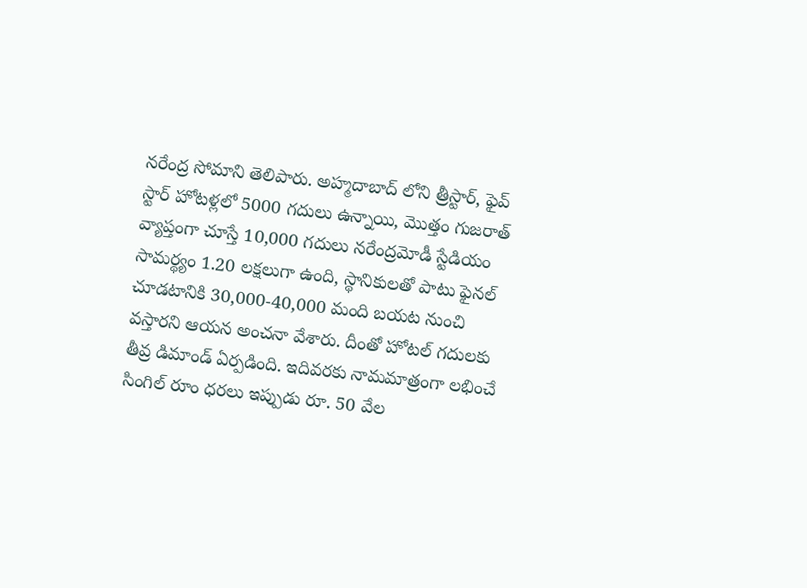నరేంద్ర సోమాని తెలిపారు. అహ్మదాబాద్ లోని త్రీస్టార్, ఫైవ్ స్టార్ హోటళ్లలో 5000 గదులు ఉన్నాయి, మొత్తం గుజరాత్ వ్యాప్తంగా చూస్తే 10,000 గదులు నరేంద్రమోడీ స్టేడియం సామర్థ్యం 1.20 లక్షలుగా ఉంది, స్థానికులతో పాటు ఫైనల్ చూడటానికి 30,000-40,000 మంది బయట నుంచి వస్తారని ఆయన అంచనా వేశారు. దీంతో హోటల్ గదులకు తీవ్ర డిమాండ్ ఏర్పడింది. ఇదివరకు నామమాత్రంగా లభించే సింగిల్ రూం ధరలు ఇప్పుడు రూ. 50 వేల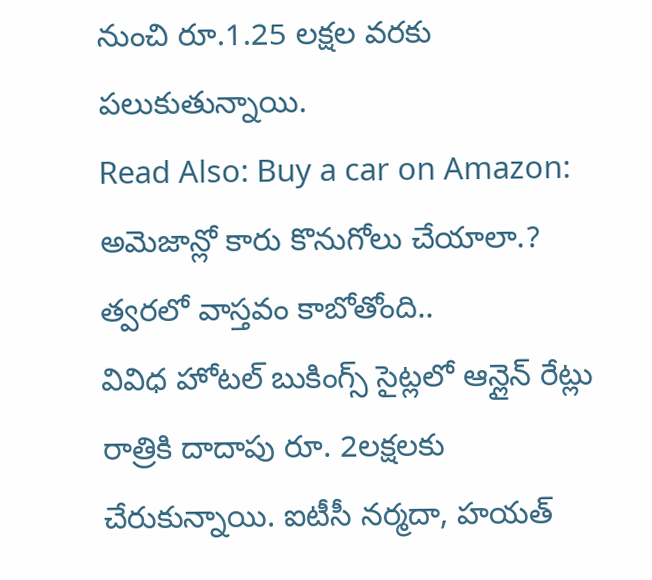నుంచి రూ.1.25 లక్షల వరకు పలుకుతున్నాయి.
Read Also: Buy a car on Amazon: అమెజాన్లో కారు కొనుగోలు చేయాలా.? త్వరలో వాస్తవం కాబోతోంది..
వివిధ హోటల్ బుకింగ్స్ సైట్లలో ఆన్లైన్ రేట్లు రాత్రికి దాదాపు రూ. 2లక్షలకు చేరుకున్నాయి. ఐటీసీ నర్మదా, హయత్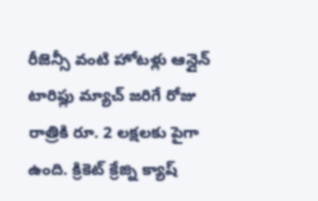రీజెన్సీ వంటి హోటళ్లు ఆన్లైన్ టారిఫ్లు మ్యాచ్ జరిగే రోజు రాత్రికి రూ. 2 లక్షలకు పైగా ఉంది. క్రికెట్ క్రేజ్ని క్యాష్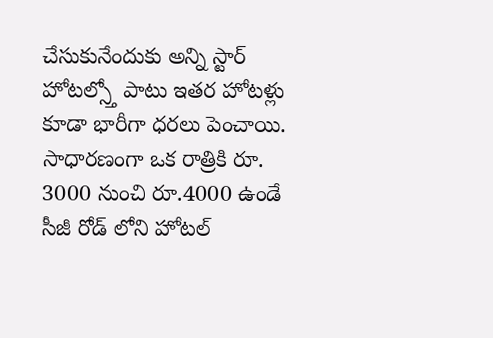చేసుకునేందుకు అన్ని స్టార్ హోటల్స్తో పాటు ఇతర హోటళ్లు కూడా భారీగా ధరలు పెంచాయి. సాధారణంగా ఒక రాత్రికి రూ. 3000 నుంచి రూ.4000 ఉండే సీజీ రోడ్ లోని హోటల్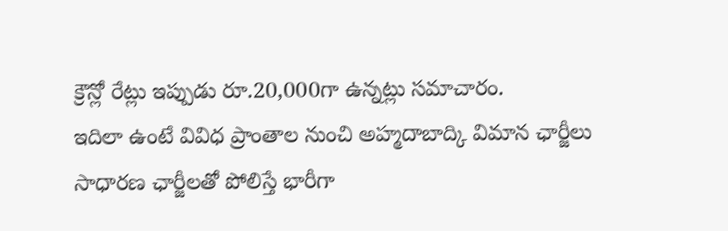క్రౌన్లో రేట్లు ఇప్పుడు రూ.20,000గా ఉన్నట్లు సమాచారం.
ఇదిలా ఉంటే వివిధ ప్రాంతాల నుంచి అహ్మదాబాద్కి విమాన ఛార్జీలు సాధారణ ఛార్జీలతో పోలిస్తే భారీగా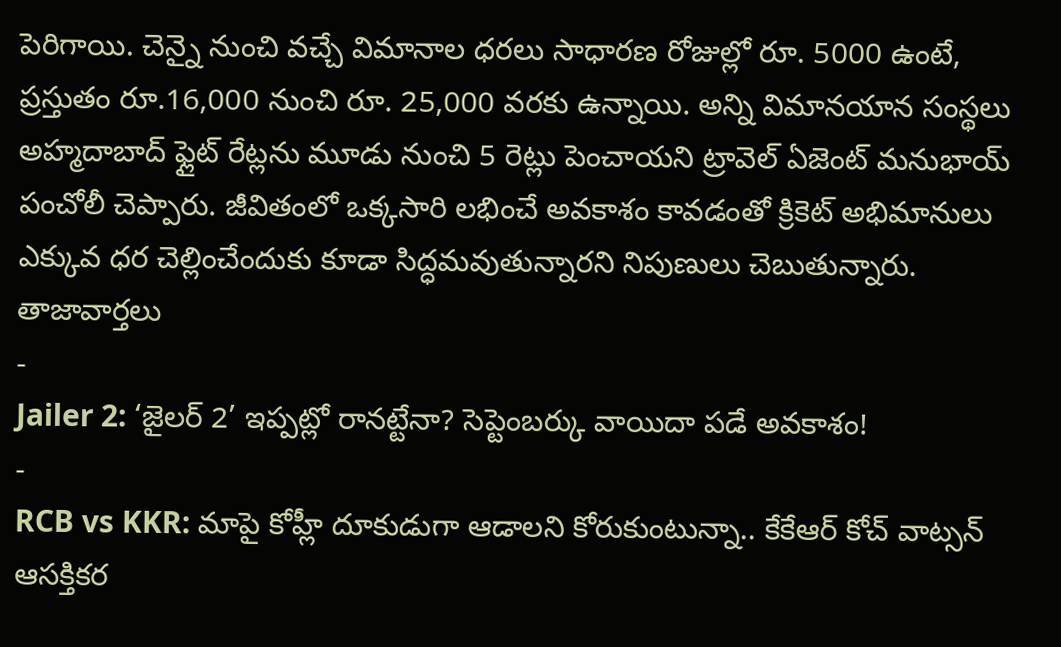పెరిగాయి. చెన్నై నుంచి వచ్చే విమానాల ధరలు సాధారణ రోజుల్లో రూ. 5000 ఉంటే, ప్రస్తుతం రూ.16,000 నుంచి రూ. 25,000 వరకు ఉన్నాయి. అన్ని విమానయాన సంస్థలు అహ్మదాబాద్ ఫ్లైట్ రేట్లను మూడు నుంచి 5 రెట్లు పెంచాయని ట్రావెల్ ఏజెంట్ మనుభాయ్ పంచోలీ చెప్పారు. జీవితంలో ఒక్కసారి లభించే అవకాశం కావడంతో క్రికెట్ అభిమానులు ఎక్కువ ధర చెల్లించేందుకు కూడా సిద్ధమవుతున్నారని నిపుణులు చెబుతున్నారు.
తాజావార్తలు
-
Jailer 2: ‘జైలర్ 2’ ఇప్పట్లో రానట్టేనా? సెప్టెంబర్కు వాయిదా పడే అవకాశం!
-
RCB vs KKR: మాపై కోహ్లీ దూకుడుగా ఆడాలని కోరుకుంటున్నా.. కేకేఆర్ కోచ్ వాట్సన్ ఆసక్తికర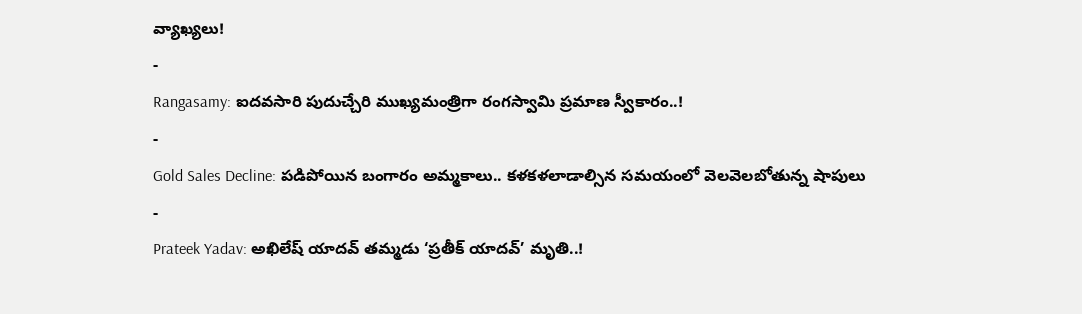వ్యాఖ్యలు!
-
Rangasamy: ఐదవసారి పుదుచ్చేరి ముఖ్యమంత్రిగా రంగస్వామి ప్రమాణ స్వీకారం..!
-
Gold Sales Decline: పడిపోయిన బంగారం అమ్మకాలు.. కళకళలాడాల్సిన సమయంలో వెలవెలబోతున్న షాపులు
-
Prateek Yadav: అఖిలేష్ యాదవ్ తమ్మడు ‘ప్రతీక్ యాదవ్’ మృతి..!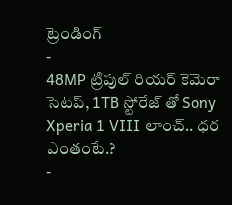ట్రెండింగ్
-
48MP ట్రిపుల్ రియర్ కెమెరా సెటప్, 1TB స్టోరేజ్ తో Sony Xperia 1 VIII లాంచ్.. ధర ఎంతంటే.?
-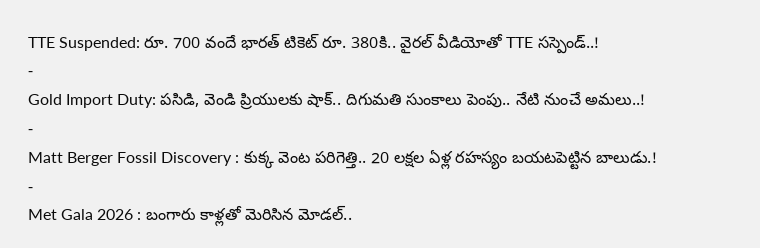TTE Suspended: రూ. 700 వందే భారత్ టికెట్ రూ. 380కి.. వైరల్ వీడియోతో TTE సస్పెండ్..!
-
Gold Import Duty: పసిడి, వెండి ప్రియులకు షాక్.. దిగుమతి సుంకాలు పెంపు.. నేటి నుంచే అమలు..!
-
Matt Berger Fossil Discovery : కుక్క వెంట పరిగెత్తి.. 20 లక్షల ఏళ్ల రహస్యం బయటపెట్టిన బాలుడు.!
-
Met Gala 2026 : బంగారు కాళ్లతో మెరిసిన మోడల్..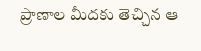ప్రాణాల మీదకు తెచ్చిన ఆ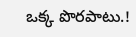ఒక్క పొరపాటు.!